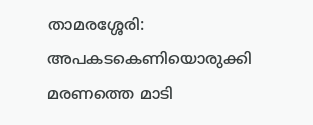താമരശ്ശേരി: അപകടകെണിയൊരുക്കി മരണത്തെ മാടി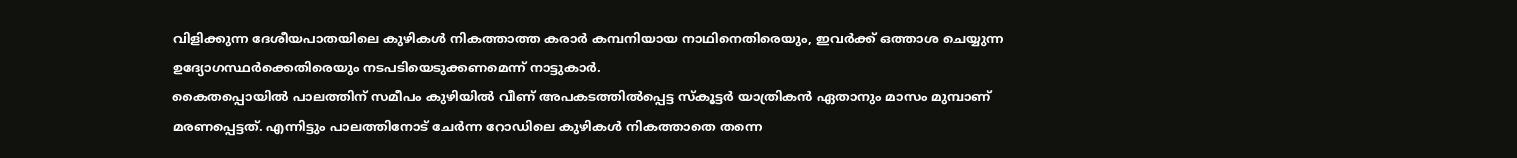വിളിക്കുന്ന ദേശീയപാതയിലെ കുഴികൾ നികത്താത്ത കരാർ കമ്പനിയായ നാഥിനെതിരെയും, ഇവർക്ക് ഒത്താശ ചെയ്യുന്ന ഉദ്യോഗസ്ഥർക്കെതിരെയും നടപടിയെടുക്കണമെന്ന് നാട്ടുകാർ.
കൈതപ്പൊയിൽ പാലത്തിന് സമീപം കുഴിയിൽ വീണ് അപകടത്തിൽപ്പെട്ട സ്കൂട്ടർ യാത്രികൻ ഏതാനും മാസം മുമ്പാണ് മരണപ്പെട്ടത്. എന്നിട്ടും പാലത്തിനോട് ചേർന്ന റോഡിലെ കുഴികൾ നികത്താതെ തന്നെ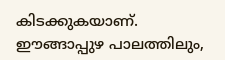കിടക്കുകയാണ്.
ഈങ്ങാപ്പുഴ പാലത്തിലും,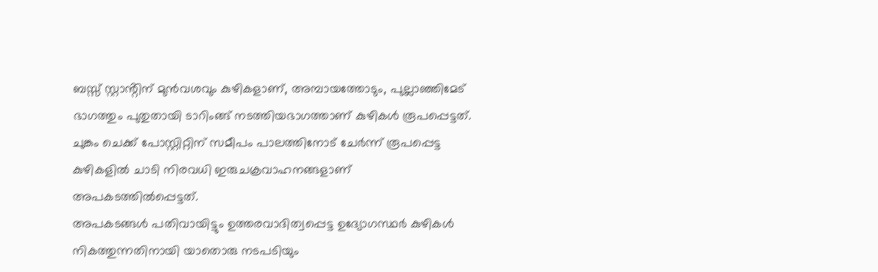ബസ്സ് സ്റ്റാൻ്റിന് മുൻവശവും കുഴികളാണ്, അമ്പായത്തോടും, പുല്ലാഞ്ഞിമേട് ഭാഗത്തും പുതുതായി ടാറിംങ്ങ് നടത്തിയഭാഗത്താണ് കുഴികൾ രൂപപ്പെട്ടത്.
ചുങ്കം ചെക്ക് പോസ്റ്റിറ്റിന് സമീപം പാലത്തിനോട് ചേർന്ന് രൂപപ്പെട്ട കുഴികളിൽ ചാടി നിരവധി ഇരുചക്രവാഹനങ്ങളാണ് അപകടത്തിൽപ്പെട്ടത്.
അപകടങ്ങൾ പതിവായിട്ടും ഉത്തരവാദിത്വപ്പെട്ട ഉദ്യോഗസ്ഥർ കുഴികൾ നികത്തുന്നതിനായി യാതൊരു നടപടിയും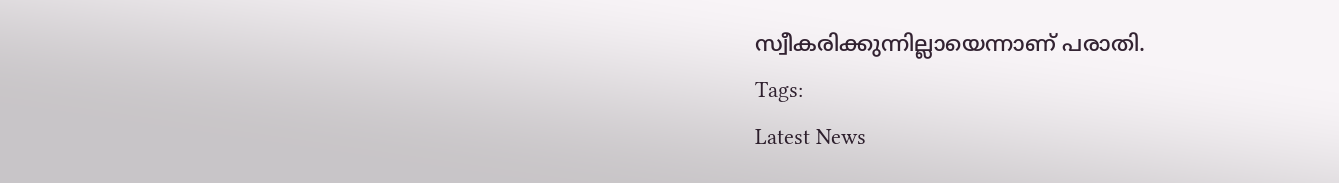സ്വീകരിക്കുന്നില്ലായെന്നാണ് പരാതി.
Tags:
Latest News